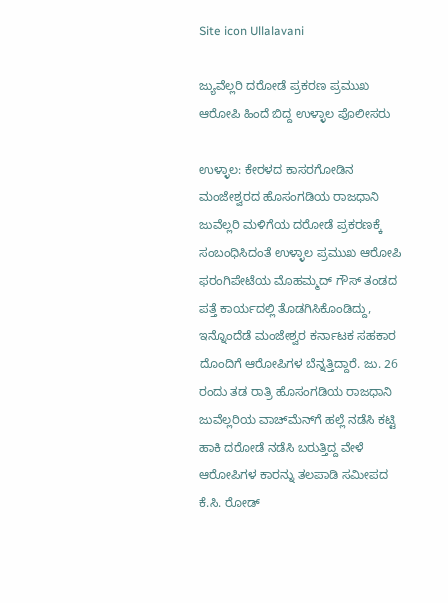Site icon Ullalavani

ಜ್ಯುವೆಲ್ಲರಿ ದರೋಡೆ ಪ್ರಕರಣ ಪ್ರಮುಖ ಆರೋಪಿ ಹಿಂದೆ ಬಿದ್ದ ಉಳ್ಳಾಲ ಪೊಲೀಸರು

ಉಳ್ಳಾಲ: ಕೇರಳದ ಕಾಸರಗೋಡಿನ ಮಂಜೇಶ್ವರದ ಹೊಸಂಗಡಿಯ ರಾಜಧಾನಿ ಜುವೆಲ್ಲರಿ ಮಳಿಗೆಯ ದರೋಡೆ ಪ್ರಕರಣಕ್ಕೆ ಸಂಬಂಧಿಸಿದಂತೆ ಉಳ್ಳಾಲ ಪ್ರಮುಖ ಆರೋಪಿ ಫರಂಗಿಪೇಟೆಯ ಮೊಹಮ್ಮದ್ ಗೌಸ್ ತಂಡದ ಪತ್ತೆ ಕಾರ್ಯದಲ್ಲಿ ತೊಡಗಿಸಿಕೊಂಡಿದ್ದು, ಇನ್ನೊಂದೆಡೆ ಮಂಜೇಶ್ವರ ಕರ್ನಾಟಕ ಸಹಕಾರ ದೊಂದಿಗೆ ಆರೋಪಿಗಳ ಬೆನ್ನತ್ತಿದ್ದಾರೆ. ಜು. 26 ರಂದು ತಡ ರಾತ್ರಿ ಹೊಸಂಗಡಿಯ ರಾಜಧಾನಿ ಜುವೆಲ್ಲರಿಯ ವಾಚ್‍ಮೆನ್‍ಗೆ ಹಲ್ಲೆ ನಡೆಸಿ ಕಟ್ಟಿ ಹಾಕಿ ದರೋಡೆ ನಡೆಸಿ ಬರುತ್ತಿದ್ದ ವೇಳೆ ಆರೋಪಿಗಳ ಕಾರನ್ನು ತಲಪಾಡಿ ಸಮೀಪದ ಕೆ.ಸಿ. ರೋಡ್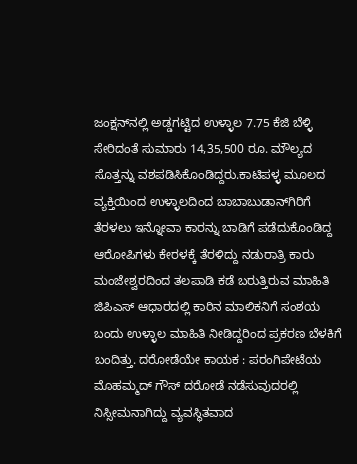ಜಂಕ್ಷನ್‍ನಲ್ಲಿ ಅಡ್ಡಗಟ್ಟಿದ ಉಳ್ಳಾಲ 7.75 ಕೆಜಿ ಬೆಳ್ಳಿ ಸೇರಿದಂತೆ ಸುಮಾರು 14,35,500 ರೂ. ಮೌಲ್ಯದ ಸೊತ್ತನ್ನು ವಶಪಡಿಸಿಕೊಂಡಿದ್ದರು.ಕಾಟಿಪಳ್ಳ ಮೂಲದ ವ್ಯಕ್ತಿಯಿಂದ ಉಳ್ಳಾಲದಿಂದ ಬಾಬಾಬುಡಾನ್‍ಗಿರಿಗೆ ತೆರಳಲು ಇನ್ನೋವಾ ಕಾರನ್ನು ಬಾಡಿಗೆ ಪಡೆದುಕೊಂಡಿದ್ದ ಆರೋಪಿಗಳು ಕೇರಳಕ್ಕೆ ತೆರಳಿದ್ದು ನಡುರಾತ್ರಿ ಕಾರು ಮಂಜೇಶ್ವರದಿಂದ ತಲಪಾಡಿ ಕಡೆ ಬರುತ್ತಿರುವ ಮಾಹಿತಿ ಜಿಪಿಎಸ್ ಆಧಾರದಲ್ಲಿ ಕಾರಿನ ಮಾಲಿಕನಿಗೆ ಸಂಶಯ ಬಂದು ಉಳ್ಳಾಲ ಮಾಹಿತಿ ನೀಡಿದ್ದರಿಂದ ಪ್ರಕರಣ ಬೆಳಕಿಗೆ ಬಂದಿತ್ತು. ದರೋಡೆಯೇ ಕಾಯಕ : ಪರಂಗಿಪೇಟೆಯ ಮೊಹಮ್ಮದ್ ಗೌಸ್ ದರೋಡೆ ನಡೆಸುವುದರಲ್ಲಿ ನಿಸ್ಸೀಮನಾಗಿದ್ದು ವ್ಯವಸ್ಥಿತವಾದ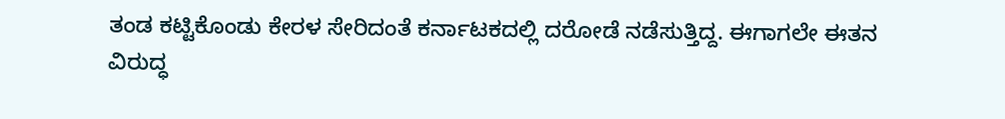ತಂಡ ಕಟ್ಟಿಕೊಂಡು ಕೇರಳ ಸೇರಿದಂತೆ ಕರ್ನಾಟಕದಲ್ಲಿ ದರೋಡೆ ನಡೆಸುತ್ತಿದ್ದ. ಈಗಾಗಲೇ ಈತನ ವಿರುದ್ಧ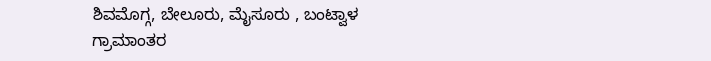ಶಿವಮೊಗ್ಗ, ಬೇಲೂರು, ಮೈಸೂರು , ಬಂಟ್ವಾಳ ಗ್ರಾಮಾಂತರ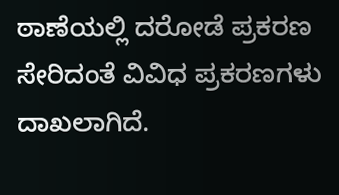ಠಾಣೆಯಲ್ಲಿ ದರೋಡೆ ಪ್ರಕರಣ ಸೇರಿದಂತೆ ವಿವಿಧ ಪ್ರಕರಣಗಳು ದಾಖಲಾಗಿದೆ.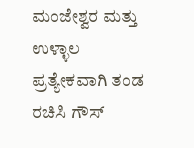ಮಂಜೇಶ್ವರ ಮತ್ತು ಉಳ್ಳಾಲ ಪ್ರತ್ಯೇಕವಾಗಿ ತಂಡ ರಚಿಸಿ ಗೌಸ್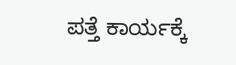ಪತ್ತೆ ಕಾರ್ಯಕ್ಕೆ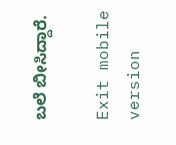ಬಲೆ ಬೀಸಿದ್ದಾರೆ.

Exit mobile version